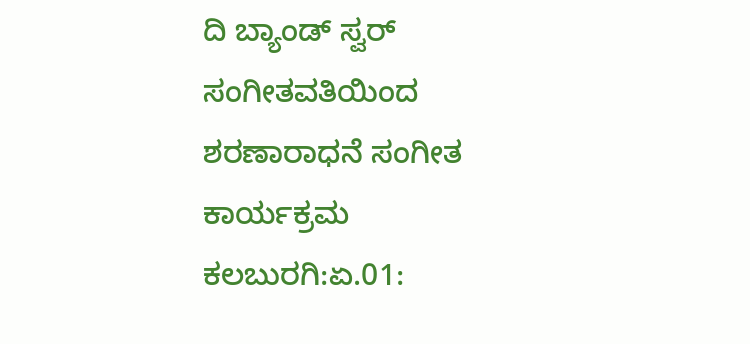ದಿ ಬ್ಯಾಂಡ್ ಸ್ವರ್ ಸಂಗೀತವತಿಯಿಂದ ಶರಣಾರಾಧನೆ ಸಂಗೀತ ಕಾರ್ಯಕ್ರಮ
ಕಲಬುರಗಿ:ಏ.01: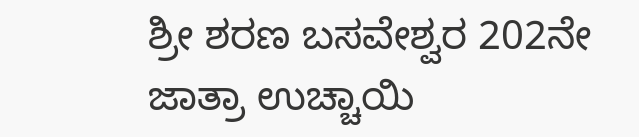ಶ್ರೀ ಶರಣ ಬಸವೇಶ್ವರ 202ನೇ ಜಾತ್ರಾ ಉಚ್ಚಾಯಿ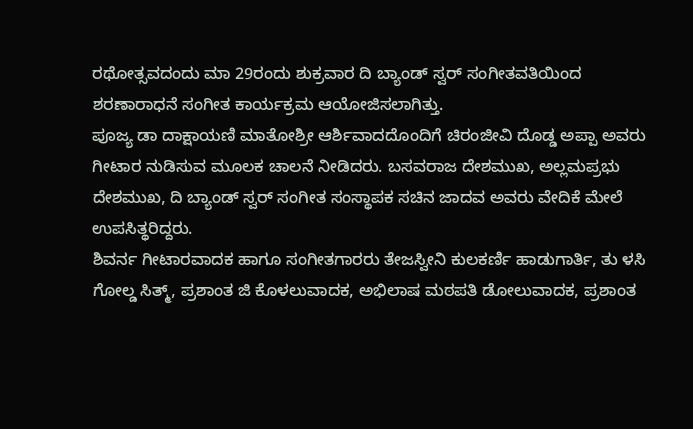ರಥೋತ್ಸವದಂದು ಮಾ 29ರಂದು ಶುಕ್ರವಾರ ದಿ ಬ್ಯಾಂಡ್ ಸ್ವರ್ ಸಂಗೀತವತಿಯಿಂದ ಶರಣಾರಾಧನೆ ಸಂಗೀತ ಕಾರ್ಯಕ್ರಮ ಆಯೋಜಿಸಲಾಗಿತ್ತು.
ಪೂಜ್ಯ ಡಾ ದಾಕ್ಷಾಯಣಿ ಮಾತೋಶ್ರೀ ಆರ್ಶಿವಾದದೊಂದಿಗೆ ಚಿರಂಜೀವಿ ದೊಡ್ಡ ಅಪ್ಪಾ ಅವರು ಗೀಟಾರ ನುಡಿಸುವ ಮೂಲಕ ಚಾಲನೆ ನೀಡಿದರು. ಬಸವರಾಜ ದೇಶಮುಖ, ಅಲ್ಲಮಪ್ರಭು ದೇಶಮುಖ, ದಿ ಬ್ಯಾಂಡ್ ಸ್ವರ್ ಸಂಗೀತ ಸಂಸ್ಥಾಪಕ ಸಚಿನ ಜಾದವ ಅವರು ವೇದಿಕೆ ಮೇಲೆ ಉಪಸಿತ್ಥರಿದ್ದರು.
ಶಿವರ್ನ ಗೀಟಾರವಾದಕ ಹಾಗೂ ಸಂಗೀತಗಾರರು ತೇಜಸ್ವೀನಿ ಕುಲಕರ್ಣಿ ಹಾಡುಗಾರ್ತಿ, ತು ಳಸಿ ಗೋಲ್ಡ ಸಿತ್ಮ್, ಪ್ರಶಾಂತ ಜಿ ಕೊಳಲುವಾದಕ, ಅಭಿಲಾಷ ಮಠಪತಿ ಡೋಲುವಾದಕ, ಪ್ರಶಾಂತ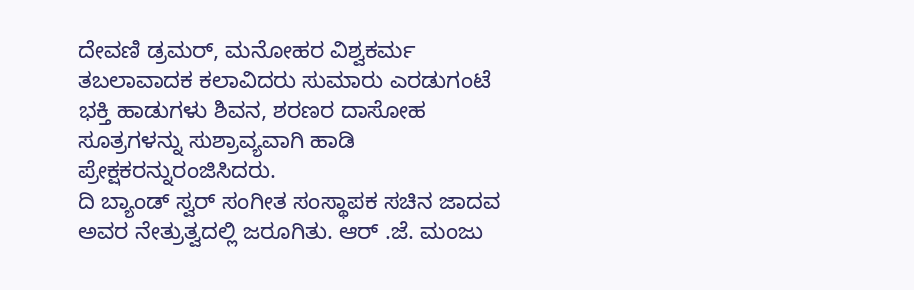ದೇವಣಿ ಡ್ರಮರ್, ಮನೋಹರ ವಿಶ್ವಕರ್ಮ ತಬಲಾವಾದಕ ಕಲಾವಿದರು ಸುಮಾರು ಎರಡುಗಂಟೆ ಭಕ್ತಿ ಹಾಡುಗಳು ಶಿವನ, ಶರಣರ ದಾಸೋಹ ಸೂತ್ರಗಳನ್ನು ಸುಶ್ರಾವ್ಯವಾಗಿ ಹಾಡಿ ಪ್ರೇಕ್ಷಕರನ್ನುರಂಜಿಸಿದರು.
ದಿ ಬ್ಯಾಂಡ್ ಸ್ವರ್ ಸಂಗೀತ ಸಂಸ್ಥಾಪಕ ಸಚಿನ ಜಾದವ ಅವರ ನೇತ್ರುತ್ವದಲ್ಲಿ ಜರೂಗಿತು. ಆರ್ .ಜೆ. ಮಂಜು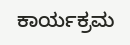ಕಾರ್ಯಕ್ರಮ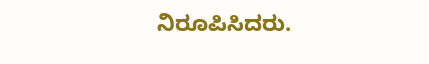ನಿರೂಪಿಸಿದರು.